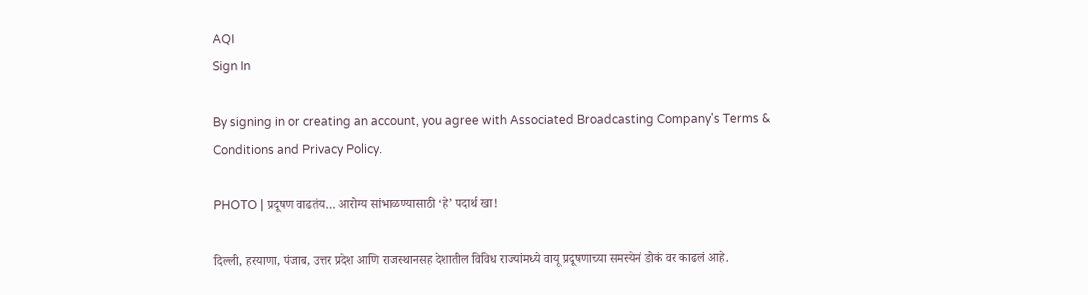AQI
Sign In

By signing in or creating an account, you agree with Associated Broadcasting Company's Terms & Conditions and Privacy Policy.

PHOTO | प्रदूषण वाढतंय… आरोग्य सांभाळण्यासाठी ‘हे’ पदार्थ खा!

दिल्ली, हरयाणा, पंजाब, उत्तर प्रदेश आणि राजस्थानसह देशातील विविध राज्यांमध्ये वायू प्रदूषणाच्या समस्येनं डोकं वर काढलं आहे.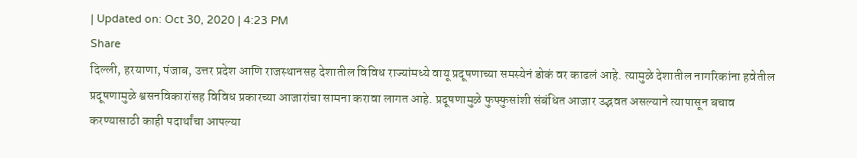| Updated on: Oct 30, 2020 | 4:23 PM
Share
दिल्ली, हरयाणा, पंजाब, उत्तर प्रदेश आणि राजस्थानसह देशातील विविध राज्यांमध्ये वायू प्रदूषणाच्या समस्येनं डोकं वर काढलं आहे. त्यामुळे देशातील नागरिकांना हवेतील प्रदूषणामुळे श्वसनविकारांसह विविध प्रकारच्या आजारांचा सामना करावा लागत आहे. प्रदूषणामुळे फुफ्फुसांशी संबंधित आजार उद्भवत असल्याने त्यापासून बचाव करण्यासाठी काही पदार्थांचा आपल्या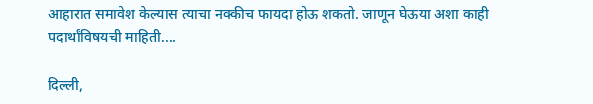आहारात समावेश केल्यास त्याचा नक्कीच फायदा होऊ शकतो. जाणून घेऊया अशा काही पदार्थांविषयची माहिती....

दिल्ली,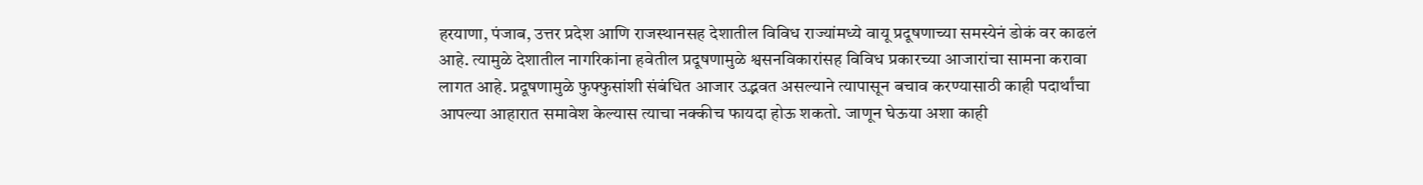हरयाणा, पंजाब, उत्तर प्रदेश आणि राजस्थानसह देशातील विविध राज्यांमध्ये वायू प्रदूषणाच्या समस्येनं डोकं वर काढलं आहे. त्यामुळे देशातील नागरिकांना हवेतील प्रदूषणामुळे श्वसनविकारांसह विविध प्रकारच्या आजारांचा सामना करावा लागत आहे. प्रदूषणामुळे फुफ्फुसांशी संबंधित आजार उद्भवत असल्याने त्यापासून बचाव करण्यासाठी काही पदार्थांचा आपल्या आहारात समावेश केल्यास त्याचा नक्कीच फायदा होऊ शकतो. जाणून घेऊया अशा काही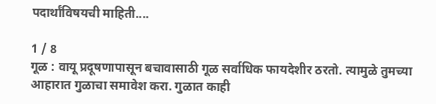पदार्थांविषयची माहिती....

1 / 8
गूळ : वायू प्रदूषणापासून बचावासाठी गूळ सर्वाधिक फायदेशीर ठरतो. त्यामुळे तुमच्या आहारात गुळाचा समावेश करा. गुळात काही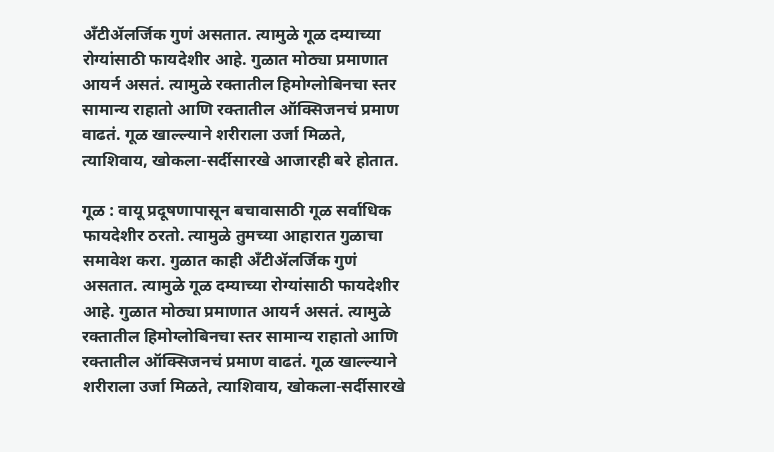अँटीॲलर्जिक गुणं असतात. त्यामुळे गूळ दम्याच्या रोग्यांसाठी फायदेशीर आहे. गुळात मोठ्या प्रमाणात आयर्न असतं. त्यामुळे रक्तातील हिमोग्लोबिनचा स्तर सामान्य राहातो आणि रक्तातील ऑक्सिजनचं प्रमाण वाढतं. गूळ खाल्ल्याने शरीराला उर्जा मिळते, त्याशिवाय, खोकला-सर्दीसारखे आजारही बरे होतात.

गूळ : वायू प्रदूषणापासून बचावासाठी गूळ सर्वाधिक फायदेशीर ठरतो. त्यामुळे तुमच्या आहारात गुळाचा समावेश करा. गुळात काही अँटीॲलर्जिक गुणं असतात. त्यामुळे गूळ दम्याच्या रोग्यांसाठी फायदेशीर आहे. गुळात मोठ्या प्रमाणात आयर्न असतं. त्यामुळे रक्तातील हिमोग्लोबिनचा स्तर सामान्य राहातो आणि रक्तातील ऑक्सिजनचं प्रमाण वाढतं. गूळ खाल्ल्याने शरीराला उर्जा मिळते, त्याशिवाय, खोकला-सर्दीसारखे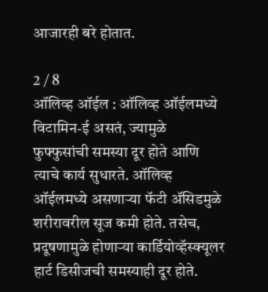आजारही बरे होतात.

2 / 8
ऑलिव्ह ऑईल : ऑलिव्ह ऑईलमध्ये विटामिन-ई असतं, ज्यामुळे फुफ्फुसांची समस्या दूर होते आणि त्याचे कार्य सुधारते. ऑलिव्ह ऑईलमध्ये असणाऱ्या फॅटी ॲसिडमुळे शरीरावरील सूज कमी होते. तसेच, प्रदूषणामुळे होणाऱ्या कार्डियोव्हॅस्क्यूलर हार्ट डिसीजची समस्याही दूर होते.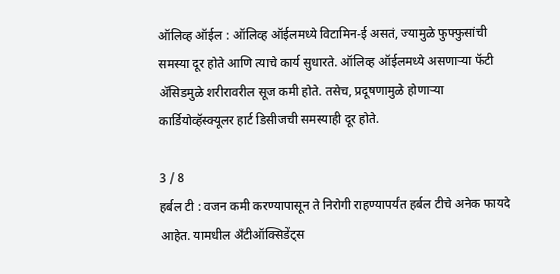ऑलिव्ह ऑईल : ऑलिव्ह ऑईलमध्ये विटामिन-ई असतं, ज्यामुळे फुफ्फुसांची समस्या दूर होते आणि त्याचे कार्य सुधारते. ऑलिव्ह ऑईलमध्ये असणाऱ्या फॅटी ॲसिडमुळे शरीरावरील सूज कमी होते. तसेच, प्रदूषणामुळे होणाऱ्या कार्डियोव्हॅस्क्यूलर हार्ट डिसीजची समस्याही दूर होते.

3 / 8
हर्बल टी : वजन कमी करण्यापासून ते निरोगी राहण्यापर्यंत हर्बल टीचे अनेक फायदे आहेत. यामधील अँटीऑक्सिडेंट्स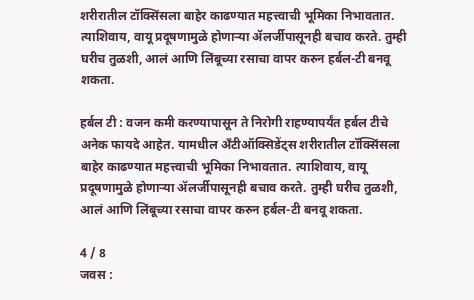शरीरातील टॉक्सिंसला बाहेर काढण्यात महत्त्वाची भूमिका निभावतात. त्याशिवाय, वायू प्रदूषणामुळे होणाऱ्या ॲलर्जीपासूनही बचाव करते. तुम्ही घरीच तुळशी, आलं आणि लिंबूच्या रसाचा वापर करुन हर्बल-टी बनवू शकता.

हर्बल टी : वजन कमी करण्यापासून ते निरोगी राहण्यापर्यंत हर्बल टीचे अनेक फायदे आहेत. यामधील अँटीऑक्सिडेंट्स शरीरातील टॉक्सिंसला बाहेर काढण्यात महत्त्वाची भूमिका निभावतात. त्याशिवाय, वायू प्रदूषणामुळे होणाऱ्या ॲलर्जीपासूनही बचाव करते. तुम्ही घरीच तुळशी, आलं आणि लिंबूच्या रसाचा वापर करुन हर्बल-टी बनवू शकता.

4 / 8
जवस :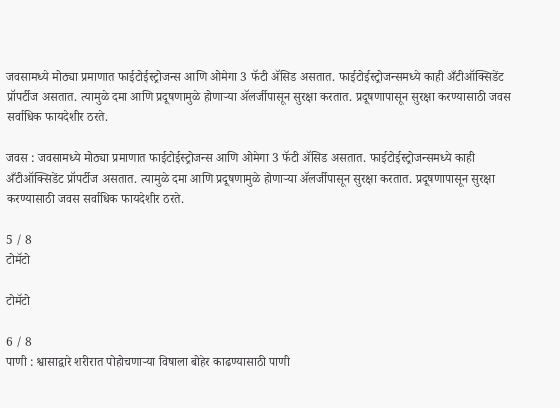जवसामध्ये मोठ्या प्रमाणात फाईटोईस्ट्रोजन्स आणि ओमेगा 3 फॅटी ॲसिड असतात. फाईटोईस्ट्रोजन्समध्ये काही अँटीऑक्सिडेंट प्रॉपर्टीज असतात. त्यामुळे दमा आणि प्रदूषणामुळे होणाऱ्या ॲलर्जीपासून सुरक्षा करतात. प्रदूषणापासून सुरक्षा करण्यासाठी जवस सर्वाधिक फायदेशीर ठरते.

जवस : जवसामध्ये मोठ्या प्रमाणात फाईटोईस्ट्रोजन्स आणि ओमेगा 3 फॅटी ॲसिड असतात. फाईटोईस्ट्रोजन्समध्ये काही अँटीऑक्सिडेंट प्रॉपर्टीज असतात. त्यामुळे दमा आणि प्रदूषणामुळे होणाऱ्या ॲलर्जीपासून सुरक्षा करतात. प्रदूषणापासून सुरक्षा करण्यासाठी जवस सर्वाधिक फायदेशीर ठरते.

5 / 8
टोमॅटो

टोमॅटो

6 / 8
पाणी : श्वासाद्वारे शरीरात पोहोचणाऱ्या विषाला बोहेर काढण्यासाठी पाणी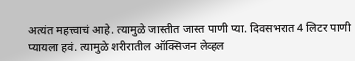अत्यंत महत्त्वाचं आहे. त्यामुळे जास्तीत जास्त पाणी प्या. दिवसभरात 4 लिटर पाणी प्यायला हवं. त्यामुळे शरीरातील ऑक्सिजन लेव्हल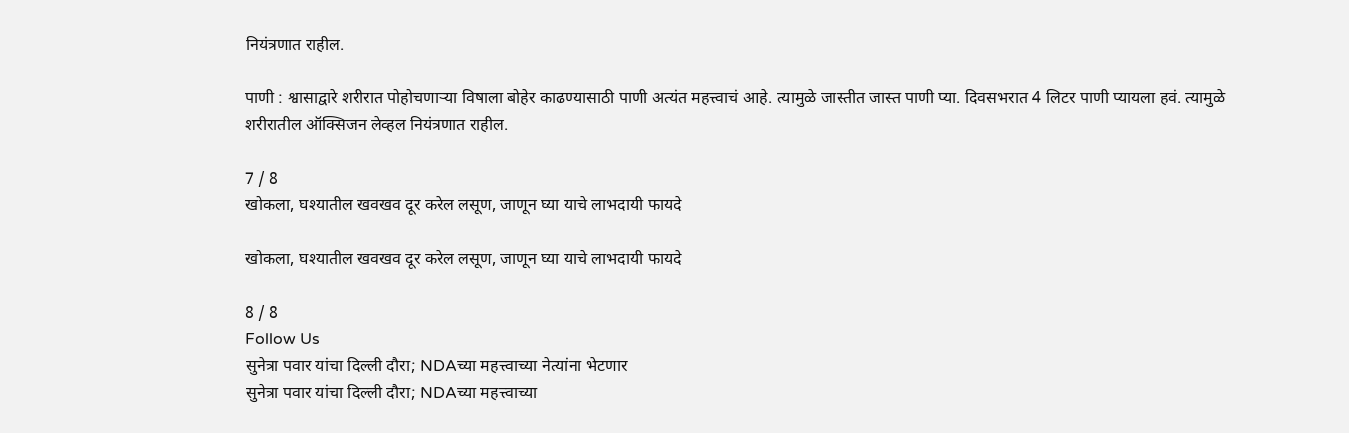नियंत्रणात राहील.

पाणी : श्वासाद्वारे शरीरात पोहोचणाऱ्या विषाला बोहेर काढण्यासाठी पाणी अत्यंत महत्त्वाचं आहे. त्यामुळे जास्तीत जास्त पाणी प्या. दिवसभरात 4 लिटर पाणी प्यायला हवं. त्यामुळे शरीरातील ऑक्सिजन लेव्हल नियंत्रणात राहील.

7 / 8
खोकला, घश्यातील खवखव दूर करेल लसूण, जाणून घ्या याचे लाभदायी फायदे

खोकला, घश्यातील खवखव दूर करेल लसूण, जाणून घ्या याचे लाभदायी फायदे

8 / 8
Follow Us
सुनेत्रा पवार यांचा दिल्ली दौरा; NDAच्या महत्त्वाच्या नेत्यांना भेटणार
सुनेत्रा पवार यांचा दिल्ली दौरा; NDAच्या महत्त्वाच्या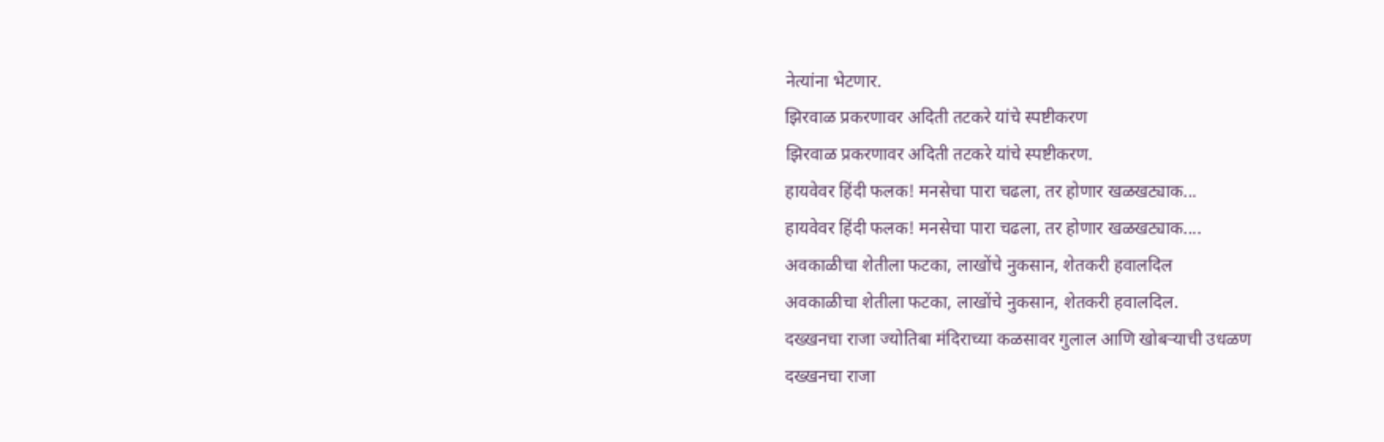नेत्यांना भेटणार.
झिरवाळ प्रकरणावर अदिती तटकरे यांचे स्पष्टीकरण
झिरवाळ प्रकरणावर अदिती तटकरे यांचे स्पष्टीकरण.
हायवेवर हिंदी फलक! मनसेचा पारा चढला, तर होणार खळखट्याक...
हायवेवर हिंदी फलक! मनसेचा पारा चढला, तर होणार खळखट्याक....
अवकाळीचा शेतीला फटका, लाखोंचे नुकसान, शेतकरी हवालदिल
अवकाळीचा शेतीला फटका, लाखोंचे नुकसान, शेतकरी हवालदिल.
दख्खनचा राजा ज्योतिबा मंदिराच्या कळसावर गुलाल आणि खोबऱ्याची उधळण
दख्खनचा राजा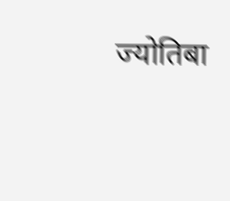ज्योतिबा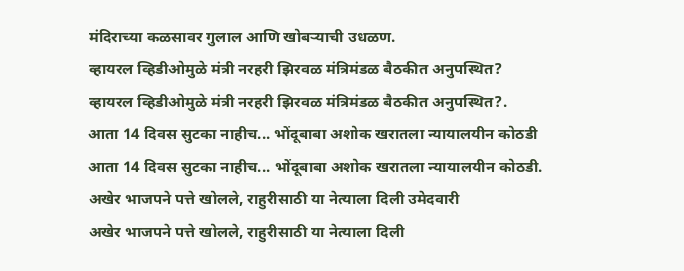मंदिराच्या कळसावर गुलाल आणि खोबऱ्याची उधळण.
व्हायरल व्हिडीओमुळे मंत्री नरहरी झिरवळ मंत्रिमंडळ बैठकीत अनुपस्थित?
व्हायरल व्हिडीओमुळे मंत्री नरहरी झिरवळ मंत्रिमंडळ बैठकीत अनुपस्थित?.
आता 14 दिवस सुटका नाहीच... भोंदूबाबा अशोक खरातला न्यायालयीन कोठडी
आता 14 दिवस सुटका नाहीच... भोंदूबाबा अशोक खरातला न्यायालयीन कोठडी.
अखेर भाजपने पत्ते खोलले, राहुरीसाठी या नेत्याला दिली उमेदवारी
अखेर भाजपने पत्ते खोलले, राहुरीसाठी या नेत्याला दिली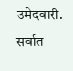उमेदवारी.
सर्वात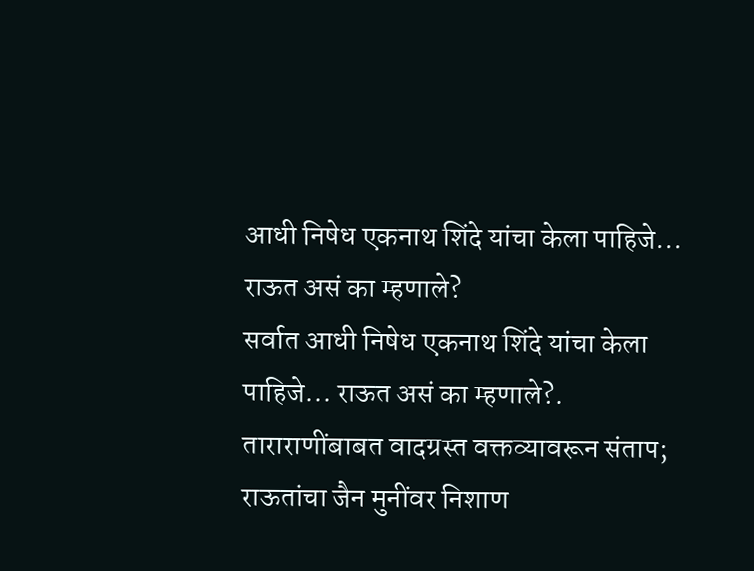आधी निषेध एकनाथ शिंदे यांचा केला पाहिजे... राऊत असं का म्हणाले?
सर्वात आधी निषेध एकनाथ शिंदे यांचा केला पाहिजे... राऊत असं का म्हणाले?.
ताराराणींबाबत वादग्रस्त वक्तव्यावरून संताप; राऊतांचा जैन मुनींवर निशाण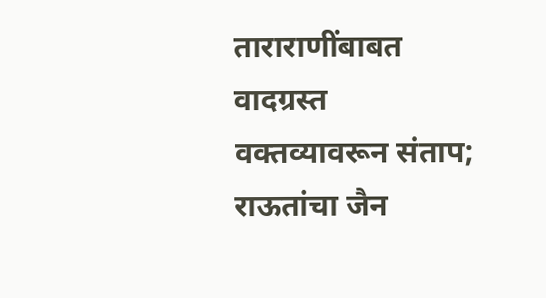ताराराणींबाबत वादग्रस्त वक्तव्यावरून संताप; राऊतांचा जैन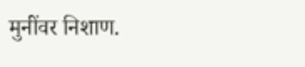मुनींवर निशाण.